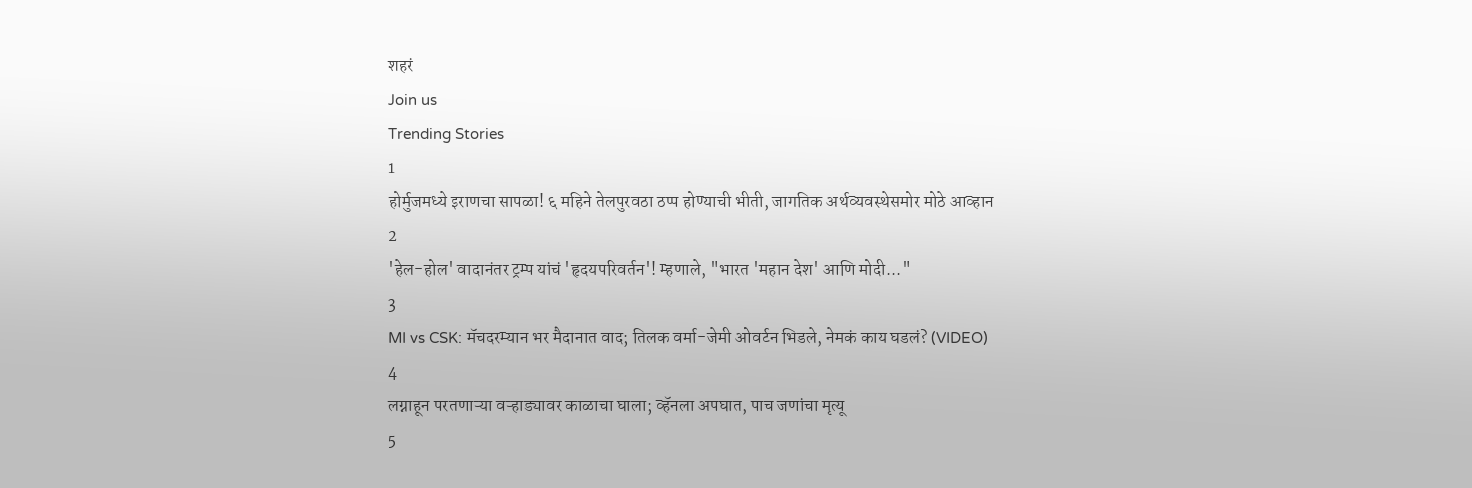शहरं
Join us
Trending Stories
1
होर्मुजमध्ये इराणचा सापळा! ६ महिने तेलपुरवठा ठप्प होण्याची भीती, जागतिक अर्थव्यवस्थेसमोर मोठे आव्हान
2
'हेल-होल' वादानंतर ट्रम्प यांचं 'हृदयपरिवर्तन'! म्हणाले, "भारत 'महान देश' आणि मोदी..."
3
MI vs CSK: मॅचदरम्यान भर मैदानात वाद; तिलक वर्मा-जेमी ओवर्टन भिडले, नेमकं काय घडलं? (VIDEO)
4
लग्नाहून परतणाऱ्या वऱ्हाड्यावर काळाचा घाला; व्हॅनला अपघात, पाच जणांचा मृत्यू
5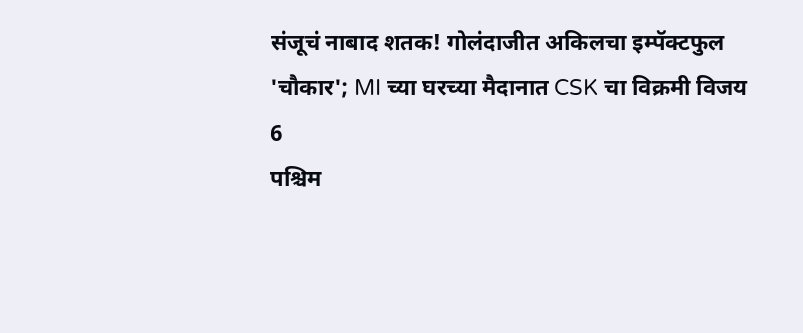संजूचं नाबाद शतक! गोलंदाजीत अकिलचा इम्पॅक्टफुल 'चौकार'; MI च्या घरच्या मैदानात CSK चा विक्रमी विजय
6
पश्चिम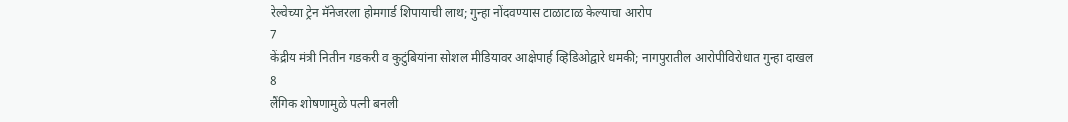रेल्वेच्या ट्रेन मॅनेजरला होमगार्ड शिपायाची लाथ; गुन्हा नोंदवण्यास टाळाटाळ केल्याचा आरोप
7
केंद्रीय मंत्री नितीन गडकरी व कुटुंबियांना सोशल मीडियावर आक्षेपार्ह व्हिडिओद्वारे धमकी; नागपुरातील आरोपीविरोधात गुन्हा दाखल
8
लैंगिक शोषणामुळे पत्नी बनली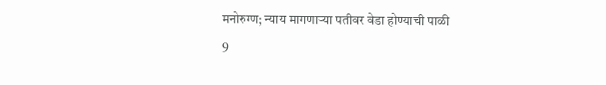मनोरुग्ण; न्याय मागणाऱ्या पतीवर वेडा होण्याची पाळी
9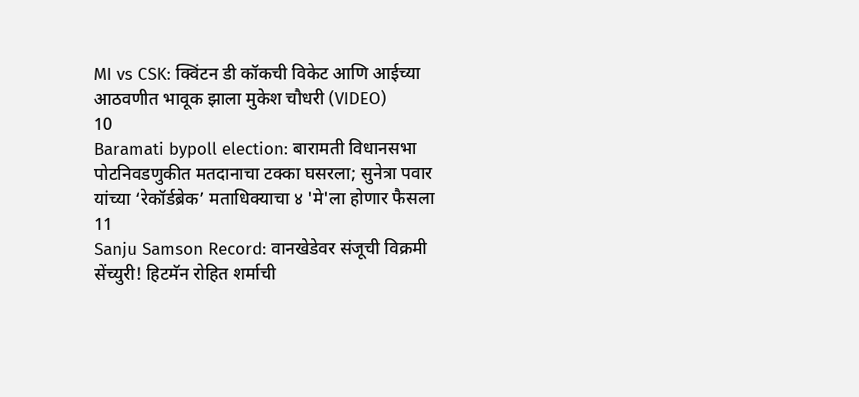MI vs CSK: क्विंटन डी कॉकची विकेट आणि आईच्या आठवणीत भावूक झाला मुकेश चौधरी (VIDEO)
10
Baramati bypoll election: बारामती विधानसभा पोटनिवडणुकीत मतदानाचा टक्का घसरला; सुनेत्रा पवार यांच्या ‘रेकॉर्डब्रेक’ मताधिक्याचा ४ 'मे'ला होणार फैसला
11
Sanju Samson Record: वानखेडेवर संजूची विक्रमी सेंच्युरी! हिटमॅन रोहित शर्माची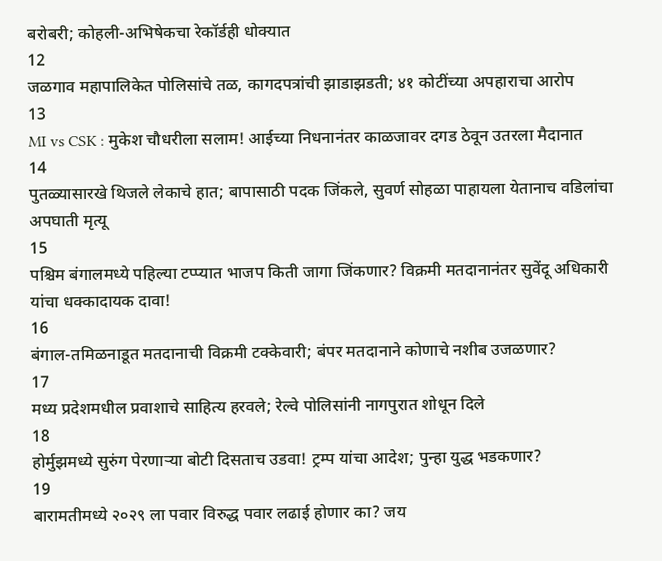बरोबरी; कोहली-अभिषेकचा रेकॉर्डही धोक्यात
12
जळगाव महापालिकेत पोलिसांचे तळ, कागदपत्रांची झाडाझडती; ४१ कोटींच्या अपहाराचा आरोप
13
MI vs CSK : मुकेश चौधरीला सलाम! आईच्या निधनानंतर काळजावर दगड ठेवून उतरला मैदानात
14
पुतळ्यासारखे थिजले लेकाचे हात; बापासाठी पदक जिंकले, सुवर्ण सोहळा पाहायला येतानाच वडिलांचा अपघाती मृत्यू
15
पश्चिम बंगालमध्ये पहिल्या टप्प्यात भाजप किती जागा जिंकणार? विक्रमी मतदानानंतर सुवेंदू अधिकारी यांचा धक्कादायक दावा!
16
बंगाल-तमिळनाडूत मतदानाची विक्रमी टक्केवारी; बंपर मतदानाने कोणाचे नशीब उजळणार?
17
मध्य प्रदेशमधील प्रवाशाचे साहित्य हरवले; रेल्वे पोलिसांनी नागपुरात शोधून दिले
18
होर्मुझमध्ये सुरुंग पेरणाऱ्या बोटी दिसताच उडवा! ट्रम्प यांचा आदेश; पुन्हा युद्ध भडकणार?
19
बारामतीमध्ये २०२९ ला पवार विरुद्ध पवार लढाई होणार का? जय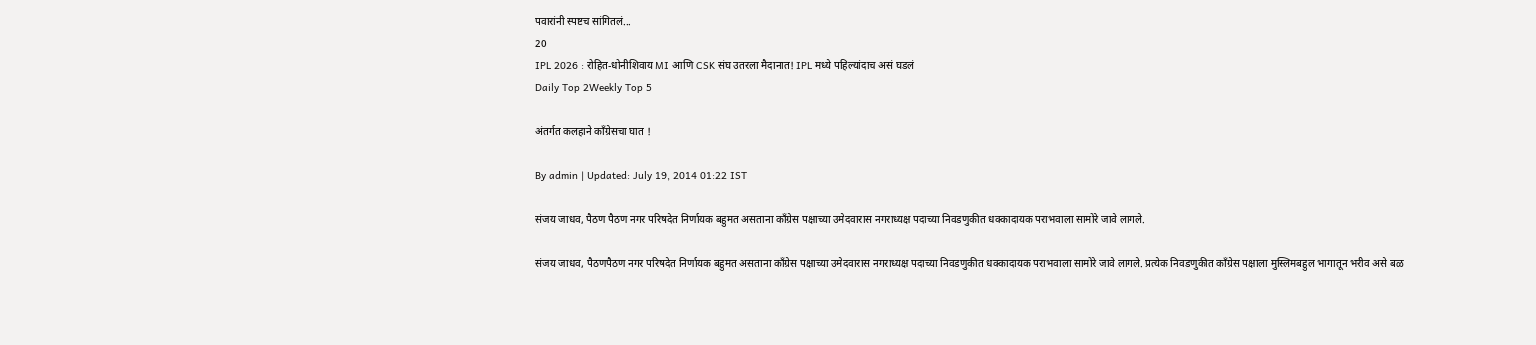पवारांनी स्पष्टच सांगितलं...
20
IPL 2026 : रोहित-धोनीशिवाय MI आणि CSK संघ उतरला मैदानात! IPL मध्ये पहिल्यांदाच असं घडलं
Daily Top 2Weekly Top 5

अंतर्गत कलहाने काँग्रेसचा घात !

By admin | Updated: July 19, 2014 01:22 IST

संजय जाधव, पैठण पैठण नगर परिषदेत निर्णायक बहुमत असताना काँग्रेस पक्षाच्या उमेदवारास नगराध्यक्ष पदाच्या निवडणुकीत धक्कादायक पराभवाला सामोरे जावे लागले.

संजय जाधव, पैठणपैठण नगर परिषदेत निर्णायक बहुमत असताना काँग्रेस पक्षाच्या उमेदवारास नगराध्यक्ष पदाच्या निवडणुकीत धक्कादायक पराभवाला सामोरे जावे लागले. प्रत्येक निवडणुकीत काँग्रेस पक्षाला मुस्लिमबहुल भागातून भरीव असे बळ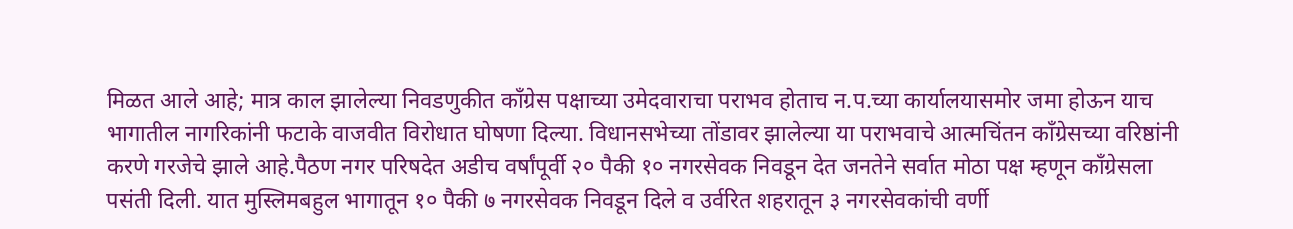मिळत आले आहे; मात्र काल झालेल्या निवडणुकीत काँग्रेस पक्षाच्या उमेदवाराचा पराभव होताच न.प.च्या कार्यालयासमोर जमा होऊन याच भागातील नागरिकांनी फटाके वाजवीत विरोधात घोषणा दिल्या. विधानसभेच्या तोंडावर झालेल्या या पराभवाचे आत्मचिंतन काँग्रेसच्या वरिष्ठांनी करणे गरजेचे झाले आहे.पैठण नगर परिषदेत अडीच वर्षांपूर्वी २० पैकी १० नगरसेवक निवडून देत जनतेने सर्वात मोठा पक्ष म्हणून काँग्रेसला पसंती दिली. यात मुस्लिमबहुल भागातून १० पैकी ७ नगरसेवक निवडून दिले व उर्वरित शहरातून ३ नगरसेवकांची वर्णी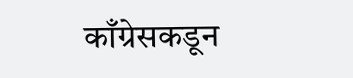काँग्रेसकडून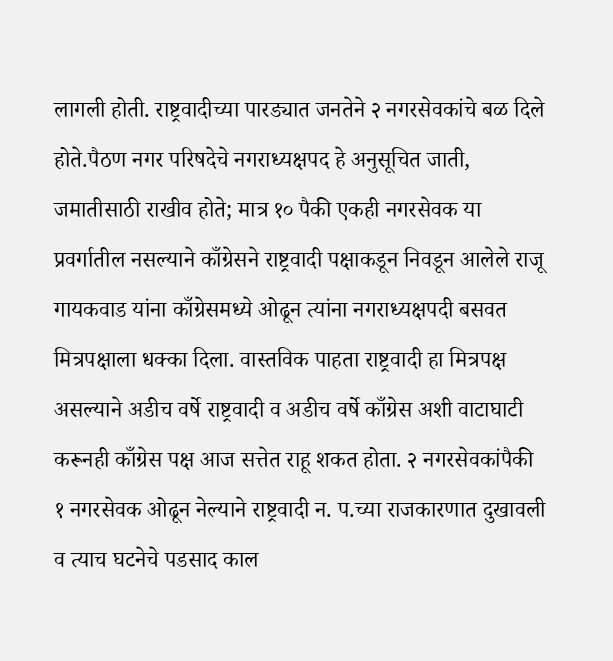लागली होती. राष्ट्रवादीच्या पारड्यात जनतेने २ नगरसेवकांचे बळ दिले होते.पैठण नगर परिषदेचे नगराध्यक्षपद हे अनुसूचित जाती, जमातीसाठी राखीव होते; मात्र १० पैकी एकही नगरसेवक या प्रवर्गातील नसल्याने काँग्रेसने राष्ट्रवादी पक्षाकडून निवडून आलेले राजू गायकवाड यांना काँग्रेसमध्ये ओढून त्यांना नगराध्यक्षपदी बसवत मित्रपक्षाला धक्का दिला. वास्तविक पाहता राष्ट्रवादी हा मित्रपक्ष असल्याने अडीच वर्षे राष्ट्रवादी व अडीच वर्षे काँग्रेस अशी वाटाघाटी करूनही काँग्रेस पक्ष आज सत्तेत राहू शकत होता. २ नगरसेवकांपैकी १ नगरसेवक ओढून नेल्याने राष्ट्रवादी न. प.च्या राजकारणात दुखावली व त्याच घटनेचे पडसाद काल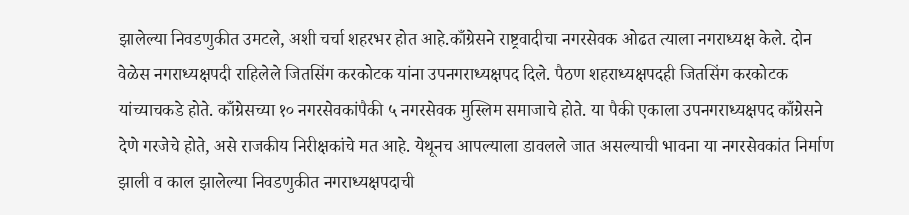झालेल्या निवडणुकीत उमटले, अशी चर्चा शहरभर होत आहे.काँग्रेसने राष्ट्रवादीचा नगरसेवक ओढत त्याला नगराध्यक्ष केले. दोन वेळेस नगराध्यक्षपदी राहिलेले जितसिंग करकोटक यांना उपनगराध्यक्षपद दिले. पैठण शहराध्यक्षपदही जितसिंग करकोटक यांच्याचकडे होते. काँग्रेसच्या १० नगरसेवकांपैकी ५ नगरसेवक मुस्लिम समाजाचे होते. या पैकी एकाला उपनगराध्यक्षपद काँग्रेसने देणे गरजेचे होते, असे राजकीय निरीक्षकांचे मत आहे. येथूनच आपल्याला डावलले जात असल्याची भावना या नगरसेवकांत निर्माण झाली व काल झालेल्या निवडणुकीत नगराध्यक्षपदाची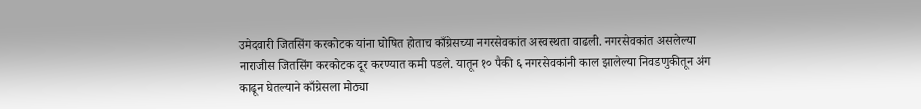उमेदवारी जितसिंग करकोटक यांना घोषित होताच काँग्रेसच्या नगरसेवकांत अस्वस्थता वाढली. नगरसेवकांत असलेल्या नाराजीस जितसिंग करकोटक दूर करण्यात कमी पडले. यातून १० पैकी ६ नगरसेवकांनी काल झालेल्या निवडणुकीतून अंग काढून घेतल्याने काँग्रेसला मोठ्या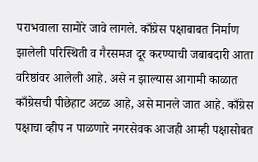पराभवाला सामोरे जावे लागले. काँग्रेस पक्षाबाबत निर्माण झालेली परिस्थिती व गैरसमज दूर करण्याची जबाबदारी आता वरिष्ठांवर आलेली आहे. असे न झाल्यास आगामी काळात काँग्रेसची पीछेहाट अटळ आहे, असे मानले जात आहे. काँग्रेस पक्षाचा व्हीप न पाळणारे नगरसेवक आजही आम्ही पक्षासोबत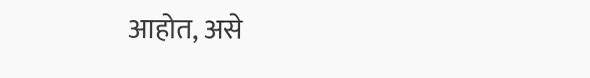आहोत, असे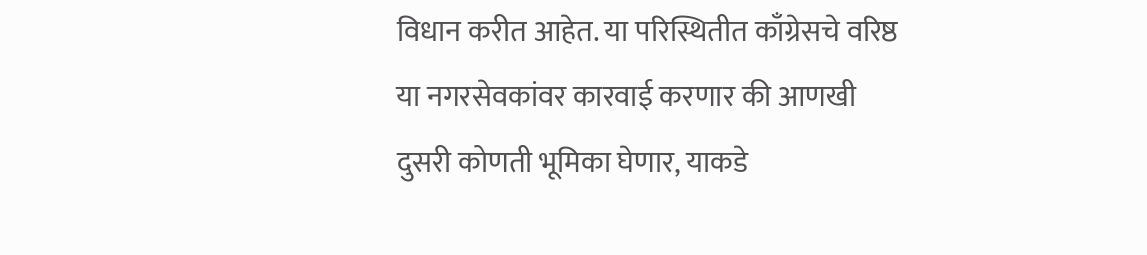विधान करीत आहेत. या परिस्थितीत काँग्रेसचे वरिष्ठ या नगरसेवकांवर कारवाई करणार की आणखी दुसरी कोणती भूमिका घेणार, याकडे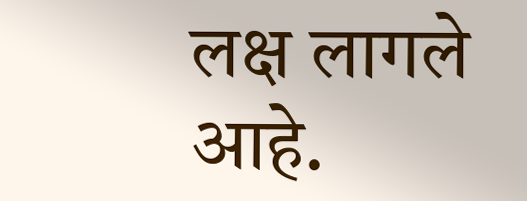लक्ष लागले आहे.